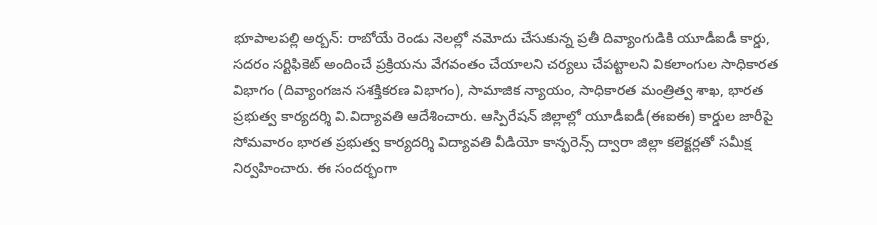భూపాలపల్లి అర్బన్: రాబోయే రెండు నెలల్లో నమోదు చేసుకున్న ప్రతీ దివ్యాంగుడికి యూడీఐడీ కార్డు, సదరం సర్టిఫికెట్ అందించే ప్రక్రియను వేగవంతం చేయాలని చర్యలు చేపట్టాలని వికలాంగుల సాధికారత విభాగం (దివ్యాంగజన సశక్తికరణ విభాగం), సామాజిక న్యాయం, సాధికారత మంత్రిత్వ శాఖ, భారత ప్రభుత్వ కార్యదర్శి వి.విద్యావతి ఆదేశించారు. ఆస్పిరేషన్ జిల్లాల్లో యూడీఐడీ(ఈఐఈ) కార్డుల జారీపై సోమవారం భారత ప్రభుత్వ కార్యదర్శి విద్యావతి వీడియో కాన్ఫరెన్స్ ద్వారా జిల్లా కలెక్టర్లతో సమీక్ష నిర్వహించారు. ఈ సందర్భంగా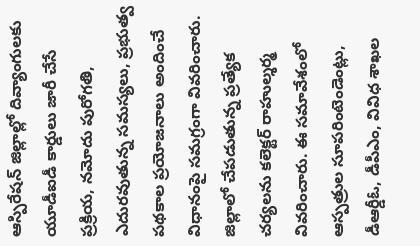ఆస్పిరేషన్ జిల్లాల్లో దివ్యాంగులకు యూడీఐడీ కార్డులు జారీ చేసే ప్రక్రియ, నమోదు పురోగతి, ఎదురవుతున్న సమస్యలు, ప్రభుత్వ పథకాల ప్రయోజనాలు అందించే విధానంపై సమగ్రంగా వివరించారు. జిల్లాలో చేపడుతున్న ప్రత్యేక చర్యలను కలెక్టర్ రాహుల్శర్మ వివరించారు. ఈ సమావేశంలో ఆస్పత్రుల సూపరింటెండెంట్లు, డీఆర్డీఓ, డీపీఎం, వివిధ శాఖల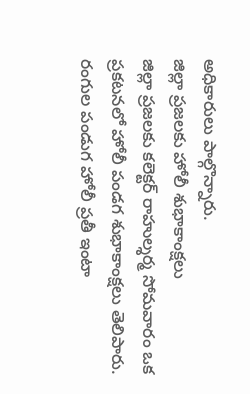అధికారులు పాల్గొన్నారు.
జిల్లా ప్రజలకు హోలీ శుభాకాంక్షలు
జిల్లా ప్రజలకు కలెక్టర్ రాహుల్శర్మ సోమవారం ఒక ప్రకటనలో హోలీ పండగ శుభాకాంక్షలు తెలిపారు. రంగుల పండుగ హోలీ ప్రతీ ఇంటా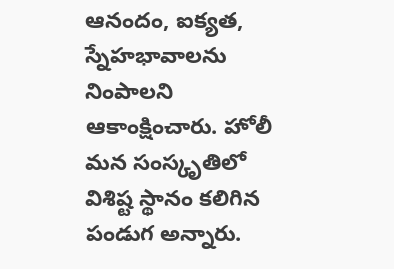ఆనందం, ఐక్యత, స్నేహభావాలను నింపాలని ఆకాంక్షించారు. హోలీ మన సంస్కృతిలో విశిష్ట స్థానం కలిగిన పండుగ అన్నారు.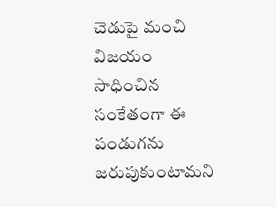చెడుపై మంచి విజయం సాధించిన సంకేతంగా ఈ పండుగను జరుపుకుంటామని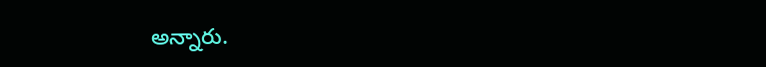అన్నారు.